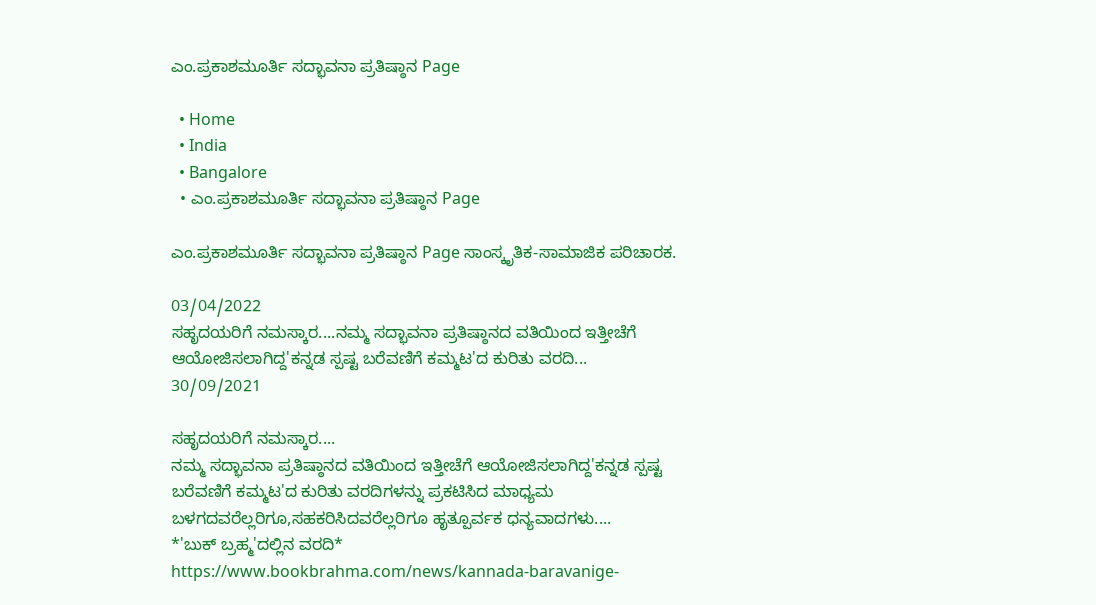ಎಂ.ಪ್ರಕಾಶಮೂರ್ತಿ ಸದ್ಭಾವನಾ ಪ್ರತಿಷ್ಠಾನ Page

  • Home
  • India
  • Bangalore
  • ಎಂ.ಪ್ರಕಾಶಮೂರ್ತಿ ಸದ್ಭಾವನಾ ಪ್ರತಿಷ್ಠಾನ Page

ಎಂ.ಪ್ರಕಾಶಮೂರ್ತಿ ಸದ್ಭಾವನಾ ಪ್ರತಿಷ್ಠಾನ Page ಸಾಂಸ್ಕೃತಿಕ-ಸಾಮಾಜಿಕ ಪರಿಚಾರಕ.

03/04/2022
ಸಹೃದಯರಿಗೆ ನಮಸ್ಕಾರ....ನಮ್ಮ ಸದ್ಭಾವನಾ ಪ್ರತಿಷ್ಠಾನದ ವತಿಯಿಂದ ಇತ್ತೀಚೆಗೆ ಆಯೋಜಿಸಲಾಗಿದ್ದ'ಕನ್ನಡ ಸ್ಪಷ್ಟ ಬರೆವಣಿಗೆ ಕಮ್ಮಟ'ದ ಕುರಿತು ವರದಿ...
30/09/2021

ಸಹೃದಯರಿಗೆ ನಮಸ್ಕಾರ....
ನಮ್ಮ ಸದ್ಭಾವನಾ ಪ್ರತಿಷ್ಠಾನದ ವತಿಯಿಂದ ಇತ್ತೀಚೆಗೆ ಆಯೋಜಿಸಲಾಗಿದ್ದ'ಕನ್ನಡ ಸ್ಪಷ್ಟ ಬರೆವಣಿಗೆ ಕಮ್ಮಟ'ದ ಕುರಿತು ವರದಿಗಳನ್ನು ಪ್ರಕಟಿಸಿದ ಮಾಧ್ಯಮ ಬಳಗದವರೆಲ್ಲರಿಗೂ,ಸಹಕರಿಸಿದವರೆಲ್ಲರಿಗೂ ಹೃತ್ಪೂರ್ವಕ ಧನ್ಯವಾದಗಳು....
*'ಬುಕ್ ಬ್ರಹ್ಮ'ದಲ್ಲಿನ ವರದಿ*
https://www.bookbrahma.com/news/kannada-baravanige-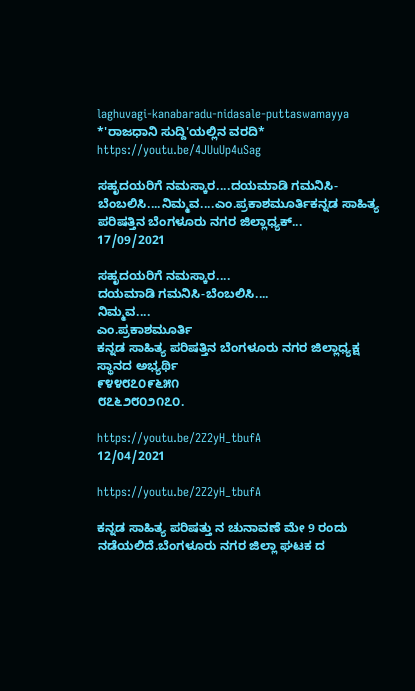laghuvagi-kanabaradu-nidasale-puttaswamayya
*'ರಾಜಧಾನಿ ಸುದ್ದಿ'ಯಲ್ಲಿನ ವರದಿ*
https://youtu.be/4JUuUp4uSag

ಸಹೃದಯರಿಗೆ ನಮಸ್ಕಾರ....ದಯಮಾಡಿ ಗಮನಿಸಿ-ಬೆಂಬಲಿಸಿ....ನಿಮ್ಮವ....ಎಂ.ಪ್ರಕಾಶಮೂರ್ತಿಕನ್ನಡ ಸಾಹಿತ್ಯ ಪರಿಷತ್ತಿನ ಬೆಂಗಳೂರು ನಗರ ಜಿಲ್ಲಾಧ್ಯಕ್...
17/09/2021

ಸಹೃದಯರಿಗೆ ನಮಸ್ಕಾರ....
ದಯಮಾಡಿ ಗಮನಿಸಿ-ಬೆಂಬಲಿಸಿ....
ನಿಮ್ಮವ....
ಎಂ.ಪ್ರಕಾಶಮೂರ್ತಿ
ಕನ್ನಡ ಸಾಹಿತ್ಯ ಪರಿಷತ್ತಿನ ಬೆಂಗಳೂರು ನಗರ ಜಿಲ್ಲಾಧ್ಯಕ್ಷ ಸ್ಥಾನದ ಅಭ್ಯರ್ಥಿ
೯೪೪೮೭೦೯೬೫೧
೮೭೬೨೮೦೨೧೭೦.

https://youtu.be/2Z2yH_tbufA
12/04/2021

https://youtu.be/2Z2yH_tbufA

ಕನ್ನಡ ಸಾಹಿತ್ಯ ಪರಿಷತ್ತು ನ ಚುನಾವಣೆ ಮೇ 9 ರಂದು ನಡೆಯಲಿದೆ.ಬೆಂಗಳೂರು ನಗರ ಜಿಲ್ಲಾ ಘಟಕ ದ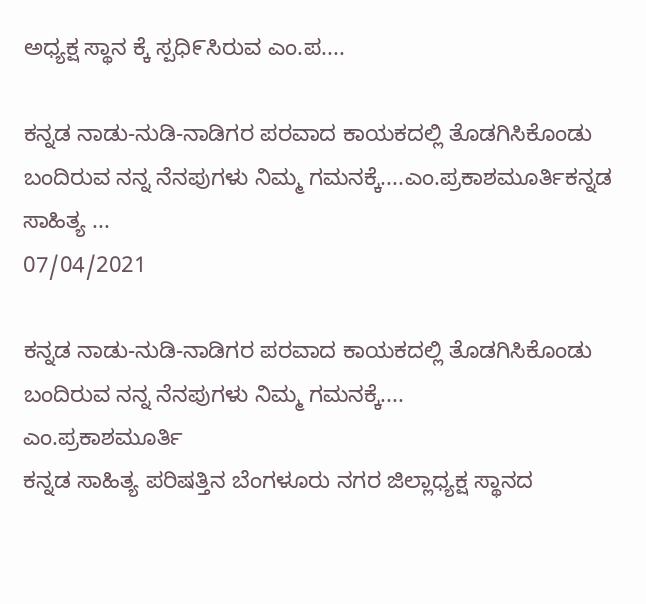ಅಧ್ಯಕ್ಷ ಸ್ಥಾನ ಕ್ಕೆ ಸ್ಪಧಿ೯ಸಿರುವ ಎಂ.ಪ....

ಕನ್ನಡ ನಾಡು-ನುಡಿ-ನಾಡಿಗರ ಪರವಾದ ಕಾಯಕದಲ್ಲಿ ತೊಡಗಿಸಿಕೊಂಡು ಬಂದಿರುವ ನನ್ನ ನೆನಪುಗಳು ನಿಮ್ಮ ಗಮನಕ್ಕೆ....ಎಂ.ಪ್ರಕಾಶಮೂರ್ತಿಕನ್ನಡ ಸಾಹಿತ್ಯ ...
07/04/2021

ಕನ್ನಡ ನಾಡು-ನುಡಿ-ನಾಡಿಗರ ಪರವಾದ ಕಾಯಕದಲ್ಲಿ ತೊಡಗಿಸಿಕೊಂಡು ಬಂದಿರುವ ನನ್ನ ನೆನಪುಗಳು ನಿಮ್ಮ ಗಮನಕ್ಕೆ....
ಎಂ.ಪ್ರಕಾಶಮೂರ್ತಿ
ಕನ್ನಡ ಸಾಹಿತ್ಯ ಪರಿಷತ್ತಿನ ಬೆಂಗಳೂರು ನಗರ ಜಿಲ್ಲಾಧ್ಯಕ್ಷ ಸ್ಥಾನದ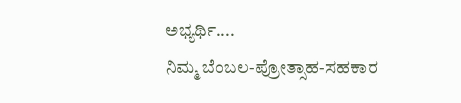ಅಭ್ಯರ್ಥಿ....
ನಿಮ್ಮ ಬೆಂಬಲ-ಪ್ರೋತ್ಸಾಹ-ಸಹಕಾರ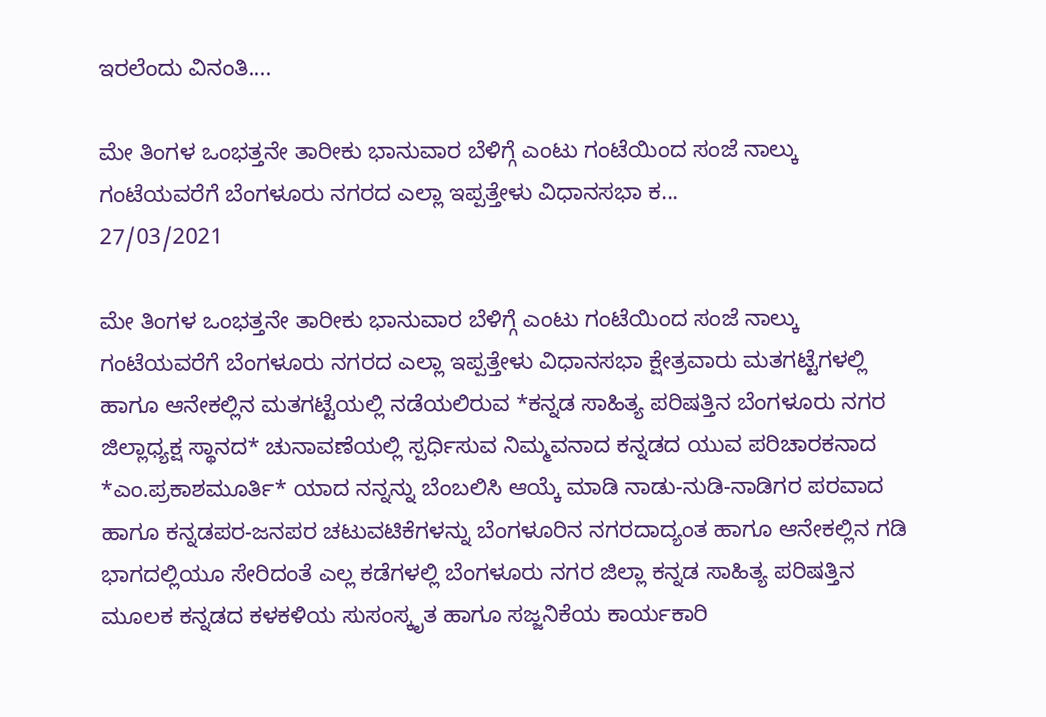ಇರಲೆಂದು ವಿನಂತಿ....

ಮೇ ತಿಂಗಳ ಒಂಭತ್ತನೇ ತಾರೀಕು ಭಾನುವಾರ ಬೆಳಿಗ್ಗೆ ಎಂಟು ಗಂಟೆಯಿಂದ ಸಂಜೆ ನಾಲ್ಕು ಗಂಟೆಯವರೆಗೆ ಬೆಂಗಳೂರು ನಗರದ ಎಲ್ಲಾ ಇಪ್ಪತ್ತೇಳು ವಿಧಾನಸಭಾ ಕ...
27/03/2021

ಮೇ ತಿಂಗಳ ಒಂಭತ್ತನೇ ತಾರೀಕು ಭಾನುವಾರ ಬೆಳಿಗ್ಗೆ ಎಂಟು ಗಂಟೆಯಿಂದ ಸಂಜೆ ನಾಲ್ಕು ಗಂಟೆಯವರೆಗೆ ಬೆಂಗಳೂರು ನಗರದ ಎಲ್ಲಾ ಇಪ್ಪತ್ತೇಳು ವಿಧಾನಸಭಾ ಕ್ಷೇತ್ರವಾರು ಮತಗಟ್ಟೆಗಳಲ್ಲಿ ಹಾಗೂ ಆನೇಕಲ್ಲಿನ ಮತಗಟ್ಟೆಯಲ್ಲಿ ನಡೆಯಲಿರುವ *ಕನ್ನಡ ಸಾಹಿತ್ಯ ಪರಿಷತ್ತಿನ ಬೆಂಗಳೂರು ನಗರ ಜಿಲ್ಲಾಧ್ಯಕ್ಷ ಸ್ಥಾನದ* ಚುನಾವಣೆಯಲ್ಲಿ ಸ್ಪರ್ಧಿಸುವ ನಿಮ್ಮವನಾದ ಕನ್ನಡದ ಯುವ ಪರಿಚಾರಕನಾದ *ಎಂ.ಪ್ರಕಾಶಮೂರ್ತಿ* ಯಾದ ನನ್ನನ್ನು ಬೆಂಬಲಿಸಿ ಆಯ್ಕೆ ಮಾಡಿ ನಾಡು-ನುಡಿ-ನಾಡಿಗರ ಪರವಾದ ಹಾಗೂ ಕನ್ನಡಪರ-ಜನಪರ ಚಟುವಟಿಕೆಗಳನ್ನು ಬೆಂಗಳೂರಿನ ನಗರದಾದ್ಯಂತ ಹಾಗೂ ಆನೇಕಲ್ಲಿನ ಗಡಿ ಭಾಗದಲ್ಲಿಯೂ ಸೇರಿದಂತೆ ಎಲ್ಲ ಕಡೆಗಳಲ್ಲಿ ಬೆಂಗಳೂರು ನಗರ ಜಿಲ್ಲಾ ಕನ್ನಡ ಸಾಹಿತ್ಯ ಪರಿಷತ್ತಿನ ಮೂಲಕ ಕನ್ನಡದ ಕಳಕಳಿಯ ಸುಸಂಸ್ಕೃತ ಹಾಗೂ ಸಜ್ಜನಿಕೆಯ ಕಾರ್ಯಕಾರಿ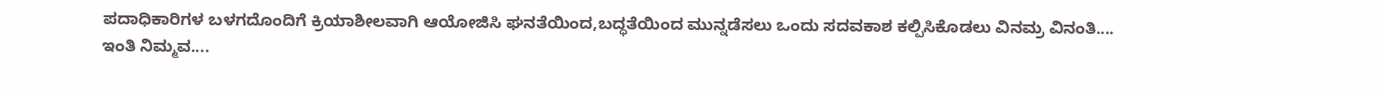ಪದಾಧಿಕಾರಿಗಳ ಬಳಗದೊಂದಿಗೆ ಕ್ರಿಯಾಶೀಲವಾಗಿ ಆಯೋಜಿಸಿ ಘನತೆಯಿಂದ,ಬದ್ಧತೆಯಿಂದ ಮುನ್ನಡೆಸಲು ಒಂದು ಸದವಕಾಶ ಕಲ್ಪಿಸಿಕೊಡಲು ವಿನಮ್ರ ವಿನಂತಿ....
ಇಂತಿ ನಿಮ್ಮವ....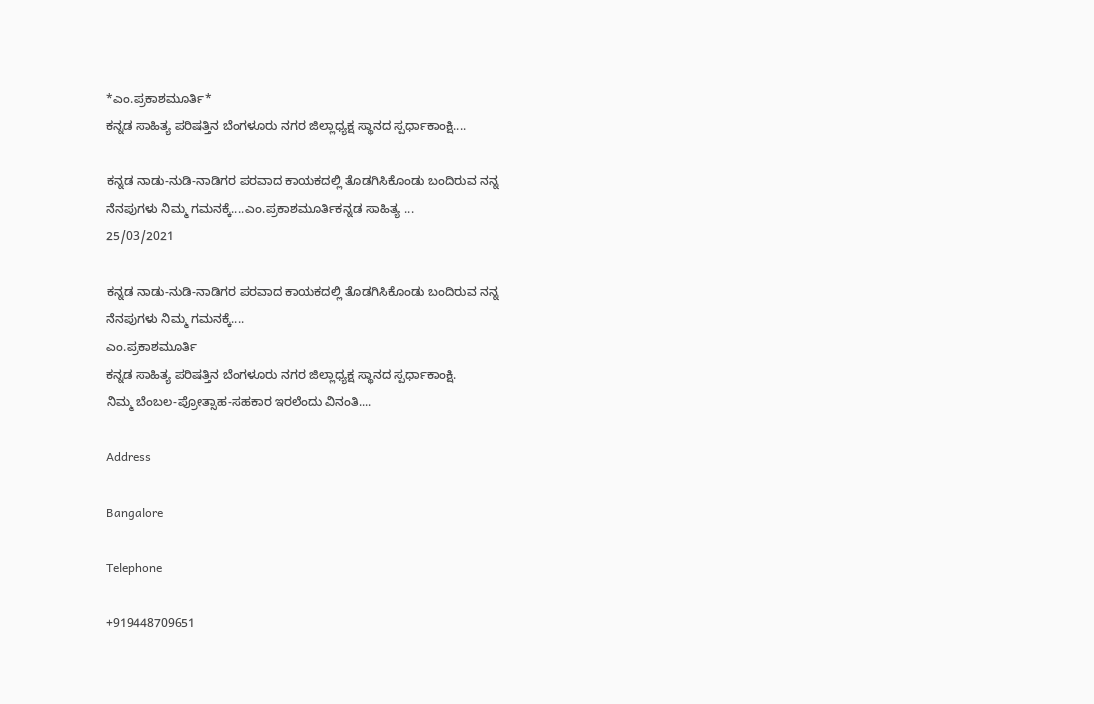*ಎಂ.ಪ್ರಕಾಶಮೂರ್ತಿ*
ಕನ್ನಡ ಸಾಹಿತ್ಯ ಪರಿಷತ್ತಿನ ಬೆಂಗಳೂರು ನಗರ ಜಿಲ್ಲಾಧ್ಯಕ್ಷ ಸ್ಥಾನದ ಸ್ಪರ್ಧಾಕಾಂಕ್ಷಿ....

ಕನ್ನಡ ನಾಡು-ನುಡಿ-ನಾಡಿಗರ ಪರವಾದ ಕಾಯಕದಲ್ಲಿ ತೊಡಗಿಸಿಕೊಂಡು ಬಂದಿರುವ ನನ್ನ ನೆನಪುಗಳು ನಿಮ್ಮ ಗಮನಕ್ಕೆ....ಎಂ.ಪ್ರಕಾಶಮೂರ್ತಿಕನ್ನಡ ಸಾಹಿತ್ಯ ...
25/03/2021

ಕನ್ನಡ ನಾಡು-ನುಡಿ-ನಾಡಿಗರ ಪರವಾದ ಕಾಯಕದಲ್ಲಿ ತೊಡಗಿಸಿಕೊಂಡು ಬಂದಿರುವ ನನ್ನ ನೆನಪುಗಳು ನಿಮ್ಮ ಗಮನಕ್ಕೆ....
ಎಂ.ಪ್ರಕಾಶಮೂರ್ತಿ
ಕನ್ನಡ ಸಾಹಿತ್ಯ ಪರಿಷತ್ತಿನ ಬೆಂಗಳೂರು ನಗರ ಜಿಲ್ಲಾಧ್ಯಕ್ಷ ಸ್ಥಾನದ ಸ್ಪರ್ಧಾಕಾಂಕ್ಷಿ.
ನಿಮ್ಮ ಬೆಂಬಲ-ಪ್ರೋತ್ಸಾಹ-ಸಹಕಾರ ಇರಲೆಂದು ವಿನಂತಿ....

Address

Bangalore

Telephone

+919448709651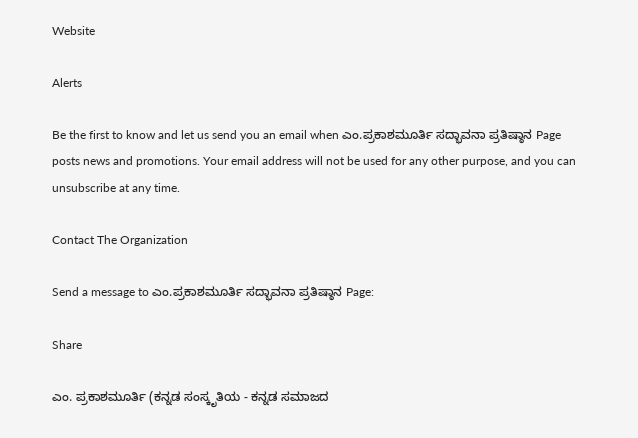Website

Alerts

Be the first to know and let us send you an email when ಎಂ.ಪ್ರಕಾಶಮೂರ್ತಿ ಸದ್ಭಾವನಾ ಪ್ರತಿಷ್ಠಾನ Page posts news and promotions. Your email address will not be used for any other purpose, and you can unsubscribe at any time.

Contact The Organization

Send a message to ಎಂ.ಪ್ರಕಾಶಮೂರ್ತಿ ಸದ್ಭಾವನಾ ಪ್ರತಿಷ್ಠಾನ Page:

Share

ಎಂ. ಪ್ರಕಾಶಮೂರ್ತಿ (ಕನ್ನಡ ಸಂಸ್ಕೃತಿಯ - ಕನ್ನಡ ಸಮಾಜದ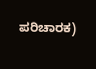ಪರಿಚಾರಕ)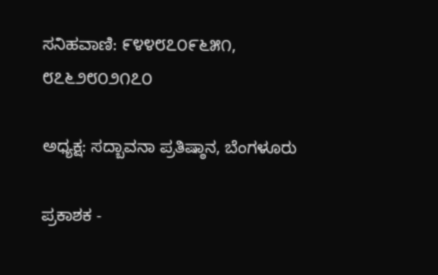ಸನಿಹವಾಣಿ: ೯೪೪೮೭೦೯೬೫೧, ೮೭೬೨೮೦೨೧೭೦

ಅಧ್ಯಕ್ಷ: ಸದ್ಬಾವನಾ ಪ್ರತಿಷ್ಠಾನ, ಬೆಂಗಳೂರು

ಪ್ರಕಾಶಕ -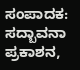ಸಂಪಾದಕ: ಸದ್ಬಾವನಾ ಪ್ರಕಾಶನ,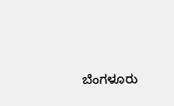ಬೆಂಗಳೂರು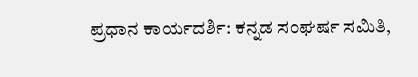ಪ್ರಧಾನ ಕಾರ್ಯದರ್ಶಿ: ಕನ್ನಡ ಸಂಘರ್ಷ ಸಮಿತಿ,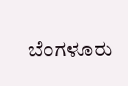ಬೆಂಗಳೂರು